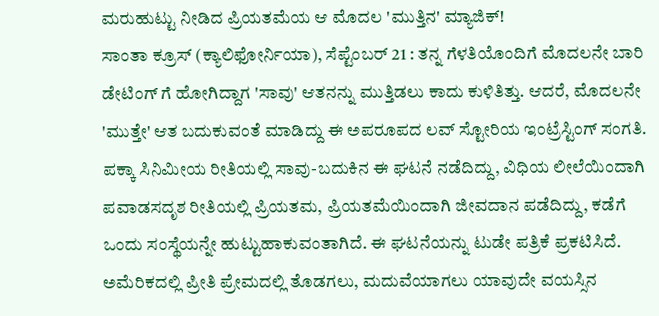ಮರುಹುಟ್ಟು ನೀಡಿದ ಪ್ರಿಯತಮೆಯ ಆ ಮೊದಲ 'ಮುತ್ತಿನ' ಮ್ಯಾಜಿಕ್!
ಸಾಂತಾ ಕ್ರೂಸ್ (ಕ್ಯಾಲಿಫೋರ್ನಿಯಾ), ಸೆಪ್ಟೆಂಬರ್ 21 : ತನ್ನ ಗೆಳತಿಯೊಂದಿಗೆ ಮೊದಲನೇ ಬಾರಿ ಡೇಟಿಂಗ್ ಗೆ ಹೋಗಿದ್ದಾಗ 'ಸಾವು' ಆತನನ್ನು ಮುತ್ತಿಡಲು ಕಾದು ಕುಳಿತಿತ್ತು. ಆದರೆ, ಮೊದಲನೇ 'ಮುತ್ತೇ' ಆತ ಬದುಕುವಂತೆ ಮಾಡಿದ್ದು ಈ ಅಪರೂಪದ ಲವ್ ಸ್ಟೋರಿಯ ಇಂಟ್ರೆಸ್ಟಿಂಗ್ ಸಂಗತಿ.
ಪಕ್ಕಾ ಸಿನಿಮೀಯ ರೀತಿಯಲ್ಲಿ ಸಾವು-ಬದುಕಿನ ಈ ಘಟನೆ ನಡೆದಿದ್ದು, ವಿಧಿಯ ಲೀಲೆಯಿಂದಾಗಿ ಪವಾಡಸದೃಶ ರೀತಿಯಲ್ಲಿ ಪ್ರಿಯತಮ, ಪ್ರಿಯತಮೆಯಿಂದಾಗಿ ಜೀವದಾನ ಪಡೆದಿದ್ದು, ಕಡೆಗೆ ಒಂದು ಸಂಸ್ಥೆಯನ್ನೇ ಹುಟ್ಟುಹಾಕುವಂತಾಗಿದೆ. ಈ ಘಟನೆಯನ್ನು ಟುಡೇ ಪತ್ರಿಕೆ ಪ್ರಕಟಿಸಿದೆ.
ಅಮೆರಿಕದಲ್ಲಿ ಪ್ರೀತಿ ಪ್ರೇಮದಲ್ಲಿ ತೊಡಗಲು, ಮದುವೆಯಾಗಲು ಯಾವುದೇ ವಯಸ್ಸಿನ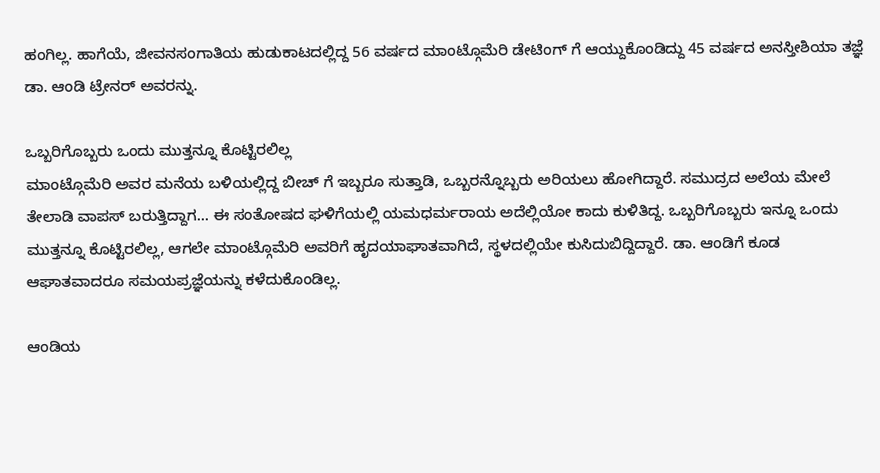ಹಂಗಿಲ್ಲ. ಹಾಗೆಯೆ, ಜೀವನಸಂಗಾತಿಯ ಹುಡುಕಾಟದಲ್ಲಿದ್ದ 56 ವರ್ಷದ ಮಾಂಟ್ಗೊಮೆರಿ ಡೇಟಿಂಗ್ ಗೆ ಆಯ್ದುಕೊಂಡಿದ್ದು 45 ವರ್ಷದ ಅನಸ್ತೀಶಿಯಾ ತಜ್ಞೆ ಡಾ. ಆಂಡಿ ಟ್ರೇನರ್ ಅವರನ್ನು.

ಒಬ್ಬರಿಗೊಬ್ಬರು ಒಂದು ಮುತ್ತನ್ನೂ ಕೊಟ್ಟಿರಲಿಲ್ಲ
ಮಾಂಟ್ಗೊಮೆರಿ ಅವರ ಮನೆಯ ಬಳಿಯಲ್ಲಿದ್ದ ಬೀಚ್ ಗೆ ಇಬ್ಬರೂ ಸುತ್ತಾಡಿ, ಒಬ್ಬರನ್ನೊಬ್ಬರು ಅರಿಯಲು ಹೋಗಿದ್ದಾರೆ. ಸಮುದ್ರದ ಅಲೆಯ ಮೇಲೆ ತೇಲಾಡಿ ವಾಪಸ್ ಬರುತ್ತಿದ್ದಾಗ... ಈ ಸಂತೋಷದ ಘಳಿಗೆಯಲ್ಲಿ ಯಮಧರ್ಮರಾಯ ಅದೆಲ್ಲಿಯೋ ಕಾದು ಕುಳಿತಿದ್ದ. ಒಬ್ಬರಿಗೊಬ್ಬರು ಇನ್ನೂ ಒಂದು ಮುತ್ತನ್ನೂ ಕೊಟ್ಟಿರಲಿಲ್ಲ, ಆಗಲೇ ಮಾಂಟ್ಗೊಮೆರಿ ಅವರಿಗೆ ಹೃದಯಾಘಾತವಾಗಿದೆ, ಸ್ಥಳದಲ್ಲಿಯೇ ಕುಸಿದುಬಿದ್ದಿದ್ದಾರೆ. ಡಾ. ಆಂಡಿಗೆ ಕೂಡ ಆಘಾತವಾದರೂ ಸಮಯಪ್ರಜ್ಞೆಯನ್ನು ಕಳೆದುಕೊಂಡಿಲ್ಲ.

ಆಂಡಿಯ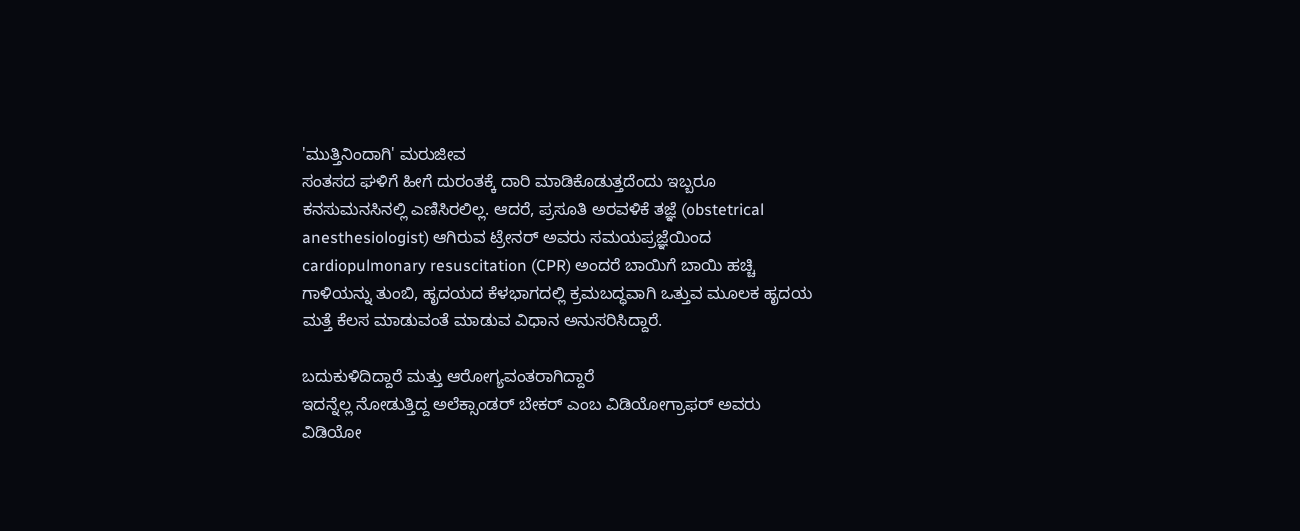'ಮುತ್ತಿನಿಂದಾಗಿ' ಮರುಜೀವ
ಸಂತಸದ ಘಳಿಗೆ ಹೀಗೆ ದುರಂತಕ್ಕೆ ದಾರಿ ಮಾಡಿಕೊಡುತ್ತದೆಂದು ಇಬ್ಬರೂ ಕನಸುಮನಸಿನಲ್ಲಿ ಎಣಿಸಿರಲಿಲ್ಲ. ಆದರೆ, ಪ್ರಸೂತಿ ಅರವಳಿಕೆ ತಜ್ಞೆ (obstetrical anesthesiologist) ಆಗಿರುವ ಟ್ರೇನರ್ ಅವರು ಸಮಯಪ್ರಜ್ಞೆಯಿಂದ cardiopulmonary resuscitation (CPR) ಅಂದರೆ ಬಾಯಿಗೆ ಬಾಯಿ ಹಚ್ಚಿ ಗಾಳಿಯನ್ನು ತುಂಬಿ, ಹೃದಯದ ಕೆಳಭಾಗದಲ್ಲಿ ಕ್ರಮಬದ್ಧವಾಗಿ ಒತ್ತುವ ಮೂಲಕ ಹೃದಯ ಮತ್ತೆ ಕೆಲಸ ಮಾಡುವಂತೆ ಮಾಡುವ ವಿಧಾನ ಅನುಸರಿಸಿದ್ದಾರೆ.

ಬದುಕುಳಿದಿದ್ದಾರೆ ಮತ್ತು ಆರೋಗ್ಯವಂತರಾಗಿದ್ದಾರೆ
ಇದನ್ನೆಲ್ಲ ನೋಡುತ್ತಿದ್ದ ಅಲೆಕ್ಸಾಂಡರ್ ಬೇಕರ್ ಎಂಬ ವಿಡಿಯೋಗ್ರಾಫರ್ ಅವರು ವಿಡಿಯೋ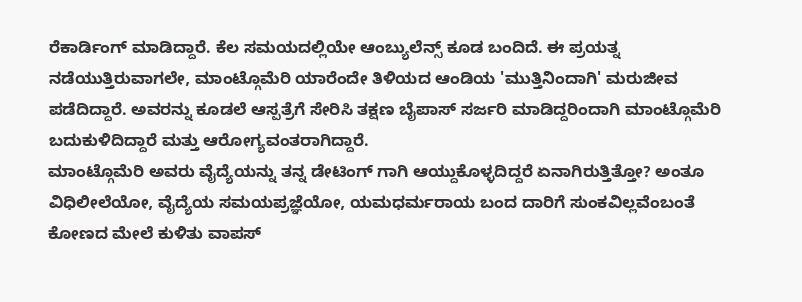ರೆಕಾರ್ಡಿಂಗ್ ಮಾಡಿದ್ದಾರೆ. ಕೆಲ ಸಮಯದಲ್ಲಿಯೇ ಆಂಬ್ಯುಲೆನ್ಸ್ ಕೂಡ ಬಂದಿದೆ. ಈ ಪ್ರಯತ್ನ ನಡೆಯುತ್ತಿರುವಾಗಲೇ, ಮಾಂಟ್ಗೊಮೆರಿ ಯಾರೆಂದೇ ತಿಳಿಯದ ಆಂಡಿಯ 'ಮುತ್ತಿನಿಂದಾಗಿ' ಮರುಜೀವ ಪಡೆದಿದ್ದಾರೆ. ಅವರನ್ನು ಕೂಡಲೆ ಆಸ್ಪತ್ರೆಗೆ ಸೇರಿಸಿ ತಕ್ಷಣ ಬೈಪಾಸ್ ಸರ್ಜರಿ ಮಾಡಿದ್ದರಿಂದಾಗಿ ಮಾಂಟ್ಗೊಮೆರಿ ಬದುಕುಳಿದಿದ್ದಾರೆ ಮತ್ತು ಆರೋಗ್ಯವಂತರಾಗಿದ್ದಾರೆ.
ಮಾಂಟ್ಗೊಮೆರಿ ಅವರು ವೈದ್ಯೆಯನ್ನು ತನ್ನ ಡೇಟಿಂಗ್ ಗಾಗಿ ಆಯ್ದುಕೊಳ್ಳದಿದ್ದರೆ ಏನಾಗಿರುತ್ತಿತ್ತೋ? ಅಂತೂ ವಿಧಿಲೀಲೆಯೋ, ವೈದ್ಯೆಯ ಸಮಯಪ್ರಜ್ಞೆಯೋ, ಯಮಧರ್ಮರಾಯ ಬಂದ ದಾರಿಗೆ ಸುಂಕವಿಲ್ಲವೆಂಬಂತೆ ಕೋಣದ ಮೇಲೆ ಕುಳಿತು ವಾಪಸ್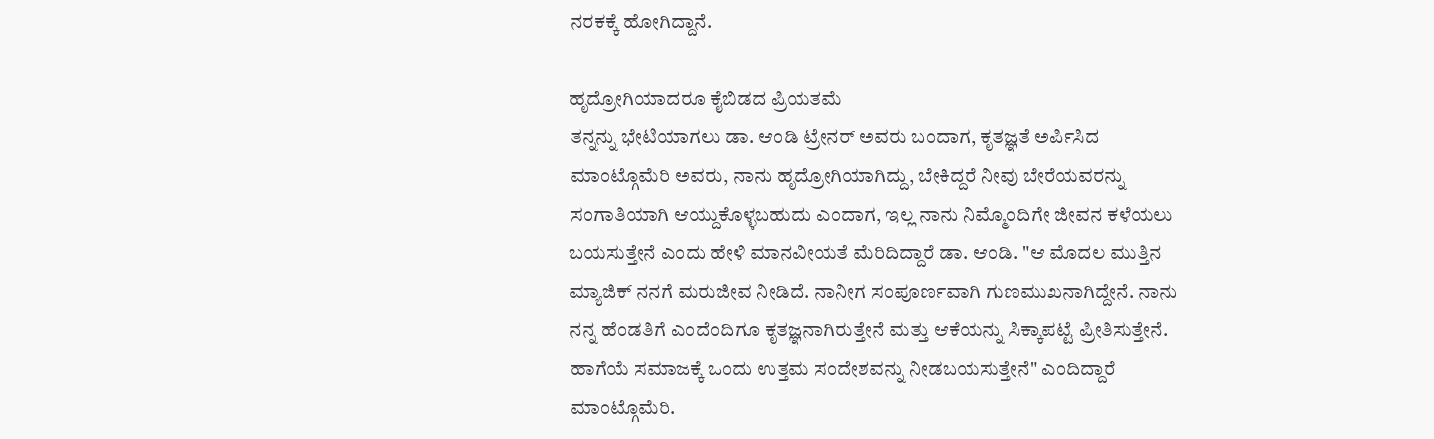ನರಕಕ್ಕೆ ಹೋಗಿದ್ದಾನೆ.

ಹೃದ್ರೋಗಿಯಾದರೂ ಕೈಬಿಡದ ಪ್ರಿಯತಮೆ
ತನ್ನನ್ನು ಭೇಟಿಯಾಗಲು ಡಾ. ಆಂಡಿ ಟ್ರೇನರ್ ಅವರು ಬಂದಾಗ, ಕೃತಜ್ಞತೆ ಅರ್ಪಿಸಿದ ಮಾಂಟ್ಗೊಮೆರಿ ಅವರು, ನಾನು ಹೃದ್ರೋಗಿಯಾಗಿದ್ದು, ಬೇಕಿದ್ದರೆ ನೀವು ಬೇರೆಯವರನ್ನು ಸಂಗಾತಿಯಾಗಿ ಆಯ್ದುಕೊಳ್ಳಬಹುದು ಎಂದಾಗ, ಇಲ್ಲ ನಾನು ನಿಮ್ಮೊಂದಿಗೇ ಜೀವನ ಕಳೆಯಲು ಬಯಸುತ್ತೇನೆ ಎಂದು ಹೇಳಿ ಮಾನವೀಯತೆ ಮೆರಿದಿದ್ದಾರೆ ಡಾ. ಆಂಡಿ. "ಆ ಮೊದಲ ಮುತ್ತಿನ ಮ್ಯಾಜಿಕ್ ನನಗೆ ಮರುಜೀವ ನೀಡಿದೆ. ನಾನೀಗ ಸಂಪೂರ್ಣವಾಗಿ ಗುಣಮುಖನಾಗಿದ್ದೇನೆ. ನಾನು ನನ್ನ ಹೆಂಡತಿಗೆ ಎಂದೆಂದಿಗೂ ಕೃತಜ್ಞನಾಗಿರುತ್ತೇನೆ ಮತ್ತು ಆಕೆಯನ್ನು ಸಿಕ್ಕಾಪಟ್ಟೆ ಪ್ರೀತಿಸುತ್ತೇನೆ. ಹಾಗೆಯೆ ಸಮಾಜಕ್ಕೆ ಒಂದು ಉತ್ತಮ ಸಂದೇಶವನ್ನು ನೀಡಬಯಸುತ್ತೇನೆ" ಎಂದಿದ್ದಾರೆ ಮಾಂಟ್ಗೊಮೆರಿ.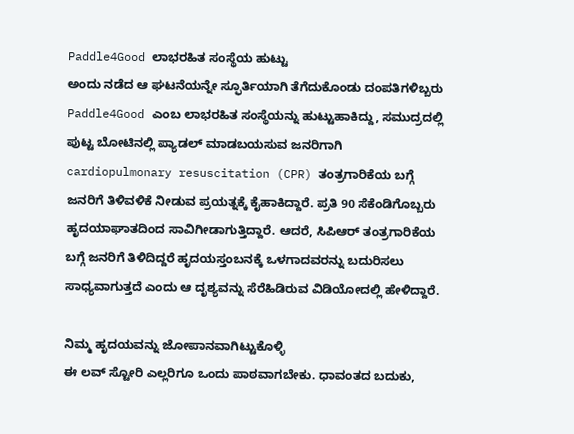Paddle4Good ಲಾಭರಹಿತ ಸಂಸ್ಥೆಯ ಹುಟ್ಟು
ಅಂದು ನಡೆದ ಆ ಘಟನೆಯನ್ನೇ ಸ್ಫೂರ್ತಿಯಾಗಿ ತೆಗೆದುಕೊಂಡು ದಂಪತಿಗಳಿಬ್ಬರು Paddle4Good ಎಂಬ ಲಾಭರಹಿತ ಸಂಸ್ಥೆಯನ್ನು ಹುಟ್ಟುಹಾಕಿದ್ದು, ಸಮುದ್ರದಲ್ಲಿ ಪುಟ್ಟ ಬೋಟಿನಲ್ಲಿ ಪ್ಯಾಡಲ್ ಮಾಡಬಯಸುವ ಜನರಿಗಾಗಿ cardiopulmonary resuscitation (CPR) ತಂತ್ರಗಾರಿಕೆಯ ಬಗ್ಗೆ ಜನರಿಗೆ ತಿಳಿವಳಿಕೆ ನೀಡುವ ಪ್ರಯತ್ನಕ್ಕೆ ಕೈಹಾಕಿದ್ದಾರೆ. ಪ್ರತಿ 90 ಸೆಕೆಂಡಿಗೊಬ್ಬರು ಹೃದಯಾಘಾತದಿಂದ ಸಾವಿಗೀಡಾಗುತ್ತಿದ್ದಾರೆ. ಆದರೆ, ಸಿಪಿಆರ್ ತಂತ್ರಗಾರಿಕೆಯ ಬಗ್ಗೆ ಜನರಿಗೆ ತಿಳಿದಿದ್ದರೆ ಹೃದಯಸ್ತಂಬನಕ್ಕೆ ಒಳಗಾದವರನ್ನು ಬದುರಿಸಲು ಸಾಧ್ಯವಾಗುತ್ತದೆ ಎಂದು ಆ ದೃಶ್ಯವನ್ನು ಸೆರೆಹಿಡಿರುವ ವಿಡಿಯೋದಲ್ಲಿ ಹೇಳಿದ್ದಾರೆ.

ನಿಮ್ಮ ಹೃದಯವನ್ನು ಜೋಪಾನವಾಗಿಟ್ಟುಕೊಳ್ಳಿ
ಈ ಲವ್ ಸ್ಟೋರಿ ಎಲ್ಲರಿಗೂ ಒಂದು ಪಾಠವಾಗಬೇಕು. ಧಾವಂತದ ಬದುಕು,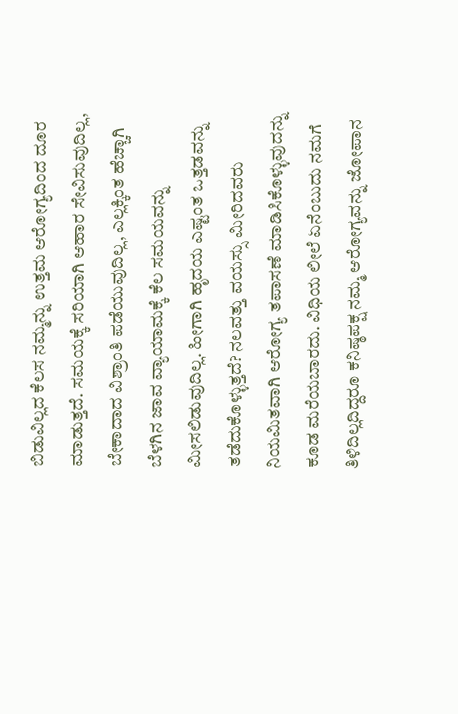ಬಿಡುವಿಲ್ಲದ ಕೆಲಸ ನಮ್ಮನ್ನು ಉತ್ತಮ ಆರೋಗ್ಯದಿಂದ ದೂರ ಮಾಡುತ್ತದೆ. ಸಮಯಕ್ಕೆ ಸರಿಯಾಗಿ ಆಹಾರ ಸೇವಿಸುವುದಿಲ್ಲ, ಬೇಕಾದಾದ ವಿಶ್ರಾಂತಿ ಪಡೆಯುವುದಿಲ್ಲ, ಎಲ್ಲಕ್ಕಿಂತ ಹೆಚ್ಚಾಗಿ ಬೆಳಗಿನ ಜಾವ ವ್ಯಾಯಾಮಕ್ಕೆ ಕೆಲ ಸಮಯವನ್ನು ಮೀಸಲಿಡುವುದಿಲ್ಲ. ಹೀಗಾಗಿ ಹೃದಯ ಎಷ್ಟಂತ ಒತ್ತಡವನ್ನು ತಡೆದುಕೊಳ್ಳುತ್ತದೆ? ನಲವತ್ತು ವಯಸ್ಸು ಮೀರಿದವರು ನಿಯಮಿತವಾಗಿ ಆರೋಗ್ಯ ತಪಾಸಣೆ ಮಾಡಿಸಿಕೊಳ್ಳುವುದನ್ನು ಕೂಡ ಮರೆಯಬಾರದು. ವಿಧಿಯ ಲೀಲೆ ಏನೆಂಬುದು ನಮಗೆ ತಿಳಿದಿಲ್ಲದಿದ್ದರೂ ಕನಿಷ್ಠಪಕ್ಷ ನಮ್ಮ ಆರೋಗ್ಯವನ್ನು ಜೋಪಾನ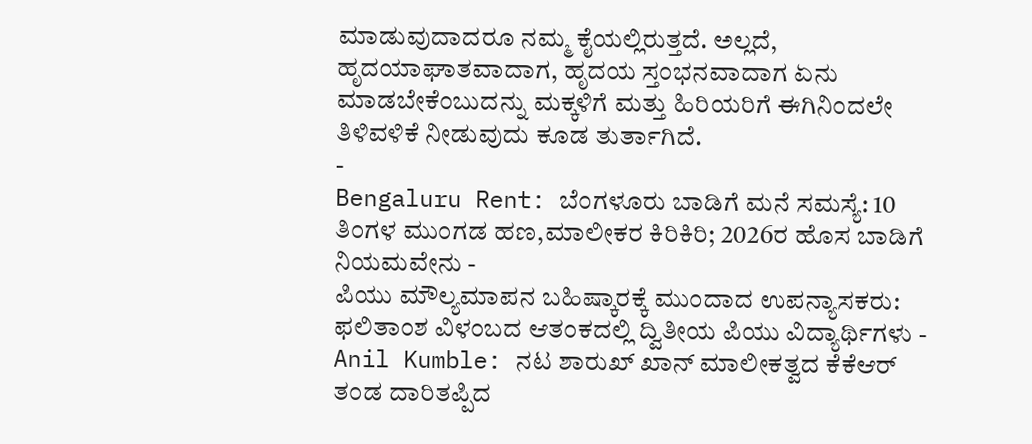ಮಾಡುವುದಾದರೂ ನಮ್ಮ ಕೈಯಲ್ಲಿರುತ್ತದೆ. ಅಲ್ಲದೆ, ಹೃದಯಾಘಾತವಾದಾಗ, ಹೃದಯ ಸ್ತಂಭನವಾದಾಗ ಏನು ಮಾಡಬೇಕೆಂಬುದನ್ನು ಮಕ್ಕಳಿಗೆ ಮತ್ತು ಹಿರಿಯರಿಗೆ ಈಗಿನಿಂದಲೇ ತಿಳಿವಳಿಕೆ ನೀಡುವುದು ಕೂಡ ತುರ್ತಾಗಿದೆ.
-
Bengaluru Rent: ಬೆಂಗಳೂರು ಬಾಡಿಗೆ ಮನೆ ಸಮಸ್ಯೆ: 10 ತಿಂಗಳ ಮುಂಗಡ ಹಣ,ಮಾಲೀಕರ ಕಿರಿಕಿರಿ; 2026ರ ಹೊಸ ಬಾಡಿಗೆ ನಿಯಮವೇನು -
ಪಿಯು ಮೌಲ್ಯಮಾಪನ ಬಹಿಷ್ಕಾರಕ್ಕೆ ಮುಂದಾದ ಉಪನ್ಯಾಸಕರು: ಫಲಿತಾಂಶ ವಿಳಂಬದ ಆತಂಕದಲ್ಲಿ ದ್ವಿತೀಯ ಪಿಯು ವಿದ್ಯಾರ್ಥಿಗಳು -
Anil Kumble: ನಟ ಶಾರುಖ್ ಖಾನ್ ಮಾಲೀಕತ್ವದ ಕೆಕೆಆರ್ ತಂಡ ದಾರಿತಪ್ಪಿದ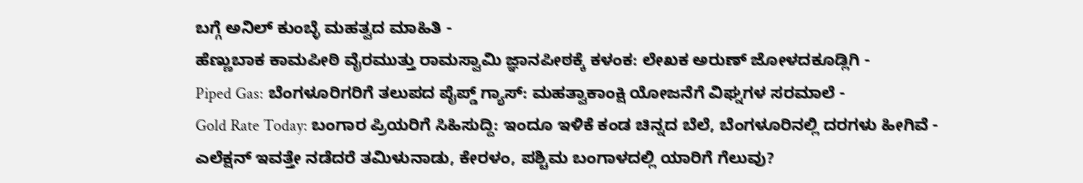ಬಗ್ಗೆ ಅನಿಲ್ ಕುಂಬ್ಳೆ ಮಹತ್ವದ ಮಾಹಿತಿ -
ಹೆಣ್ಣುಬಾಕ ಕಾಮಪೀಠಿ ವೈರಮುತ್ತು ರಾಮಸ್ವಾಮಿ ಜ್ಞಾನಪೀಠಕ್ಕೆ ಕಳಂಕ: ಲೇಖಕ ಅರುಣ್ ಜೋಳದಕೂಡ್ಲಿಗಿ -
Piped Gas: ಬೆಂಗಳೂರಿಗರಿಗೆ ತಲುಪದ ಪೈಪ್ಡ್ ಗ್ಯಾಸ್: ಮಹತ್ವಾಕಾಂಕ್ಷಿ ಯೋಜನೆಗೆ ವಿಘ್ನಗಳ ಸರಮಾಲೆ -
Gold Rate Today: ಬಂಗಾರ ಪ್ರಿಯರಿಗೆ ಸಿಹಿಸುದ್ದಿ: ಇಂದೂ ಇಳಿಕೆ ಕಂಡ ಚಿನ್ನದ ಬೆಲೆ, ಬೆಂಗಳೂರಿನಲ್ಲಿ ದರಗಳು ಹೀಗಿವೆ -
ಎಲೆಕ್ಷನ್ ಇವತ್ತೇ ನಡೆದರೆ ತಮಿಳುನಾಡು, ಕೇರಳಂ, ಪಶ್ಚಿಮ ಬಂಗಾಳದಲ್ಲಿ ಯಾರಿಗೆ ಗೆಲುವು?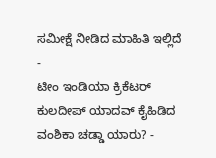ಸಮೀಕ್ಷೆ ನೀಡಿದ ಮಾಹಿತಿ ಇಲ್ಲಿದೆ -
ಟೀಂ ಇಂಡಿಯಾ ಕ್ರಿಕೆಟರ್ ಕುಲದೀಪ್ ಯಾದವ್ ಕೈಹಿಡಿದ ವಂಶಿಕಾ ಚಡ್ಡಾ ಯಾರು? -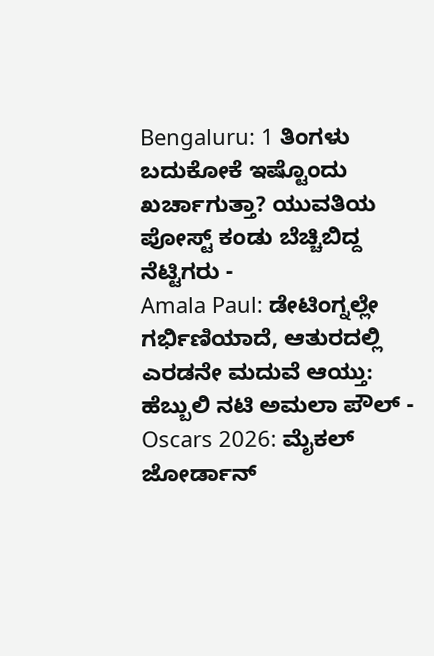Bengaluru: 1 ತಿಂಗಳು ಬದುಕೋಕೆ ಇಷ್ಟೊಂದು ಖರ್ಚಾಗುತ್ತಾ? ಯುವತಿಯ ಪೋಸ್ಟ್ ಕಂಡು ಬೆಚ್ಚಿಬಿದ್ದ ನೆಟ್ಟಿಗರು -
Amala Paul: ಡೇಟಿಂಗ್ನಲ್ಲೇ ಗರ್ಭಿಣಿಯಾದೆ, ಆತುರದಲ್ಲಿ ಎರಡನೇ ಮದುವೆ ಆಯ್ತು: ಹೆಬ್ಬುಲಿ ನಟಿ ಅಮಲಾ ಪೌಲ್ -
Oscars 2026: ಮೈಕಲ್ ಜೋರ್ಡಾನ್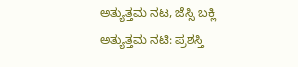ಅತ್ಯುತ್ತಮ ನಟ, ಜೆಸ್ಸಿ ಬಕ್ಲಿ ಅತ್ಯುತ್ತಮ ನಟಿ: ಪ್ರಶಸ್ತಿ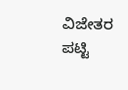ವಿಜೇತರ ಪಟ್ಟಿ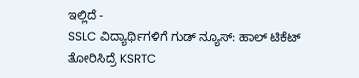ಇಲ್ಲಿದೆ -
SSLC ವಿದ್ಯಾರ್ಥಿಗಳಿಗೆ ಗುಡ್ ನ್ಯೂಸ್: ಹಾಲ್ ಟಿಕೆಟ್ ತೋರಿಸಿದ್ರೆ KSRTC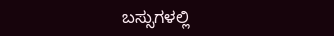ಬಸ್ಸುಗಳಲ್ಲಿ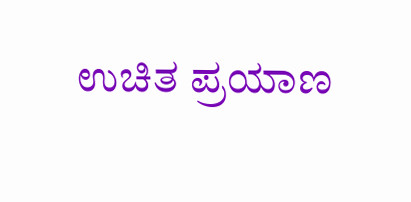ಉಚಿತ ಪ್ರಯಾಣ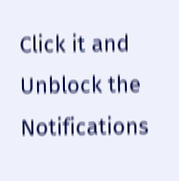Click it and Unblock the Notifications